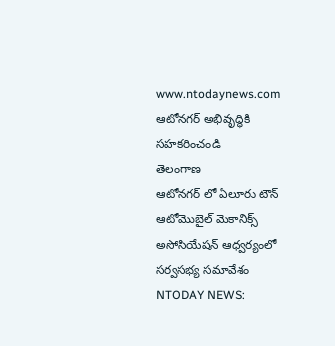www.ntodaynews.com
ఆటోనగర్ అభివృద్ధికి సహకరించండి
తెలంగాణ
ఆటోనగర్ లో ఏలూరు టౌన్ ఆటోమొబైల్ మెకానిక్స్ అసోసియేషన్ ఆధ్వర్యంలో సర్వసభ్య సమావేశం
NTODAY NEWS: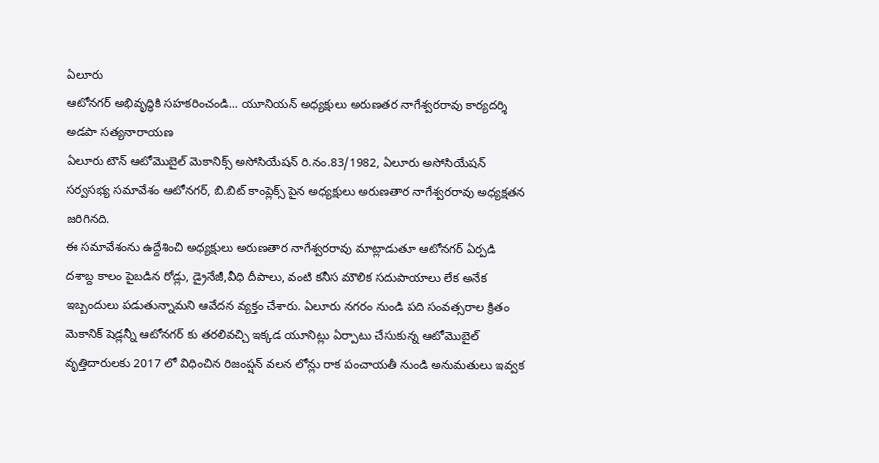ఏలూరు
ఆటోనగర్ అభివృద్ధికి సహకరించండి... యూనియన్ అధ్యక్షులు అరుణతర నాగేశ్వరరావు కార్యదర్శి అడపా సత్యనారాయణ
ఏలూరు టౌన్ ఆటోమొబైల్ మెకానిక్స్ అసోసియేషన్ రి.నం.83/1982, ఏలూరు అసోసియేషన్ సర్వసభ్య సమావేశం ఆటోనగర్, బి.బిట్ కాంప్లెక్స్ పైన అధ్యక్షులు అరుణతార నాగేశ్వరరావు అధ్యక్షతన జరిగినది.
ఈ సమావేశంను ఉద్దేశించి అధ్యక్షులు అరుణతార నాగేశ్వరరావు మాట్లాడుతూ ఆటోనగర్ ఏర్పడి దశాబ్ద కాలం పైబడిన రోడ్లు, డ్రైనేజీ,వీధి దీపాలు, వంటి కనీస మౌలిక సదుపాయాలు లేక అనేక ఇబ్బందులు పడుతున్నామని ఆవేదన వ్యక్తం చేశారు. ఏలూరు నగరం నుండి పది సంవత్సరాల క్రితం మెకానిక్ షెడ్లన్నీ ఆటోనగర్ కు తరలివచ్చి ఇక్కడ యూనిట్లు ఏర్పాటు చేసుకున్న ఆటోమొబైల్ వృత్తిదారులకు 2017 లో విధించిన రిజంప్షన్ వలన లోన్లు రాక పంచాయతీ నుండి అనుమతులు ఇవ్వక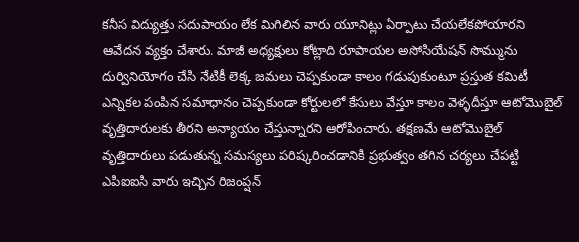కనీస విద్యుత్తు సదుపాయం లేక మిగిలిన వారు యూనిట్లు ఏర్పాటు చేయలేకపోయారని ఆవేదన వ్యక్తం చేశారు. మాజీ అధ్యక్షులు కోట్లాది రూపాయల అసోసియేషన్ సొమ్మును దుర్వినియోగం చేసి నేటికీ లెక్క జమలు చెప్పకుండా కాలం గడుపుకుంటూ ప్రస్తుత కమిటీ ఎన్నికల పంపిన సమాధానం చెప్పకుండా కోర్టులలో కేసులు వేస్తూ కాలం వెళ్ళదీస్తూ ఆటోమొబైల్ వృత్తిదారులకు తీరని అన్యాయం చేస్తున్నారని ఆరోపించారు. తక్షణమే ఆటోమొబైల్ వృత్తిదారులు పడుతున్న సమస్యలు పరిష్కరించడానికి ప్రభుత్వం తగిన చర్యలు చేపట్టి ఎపిఐఐసి వారు ఇచ్చిన రిజంప్షన్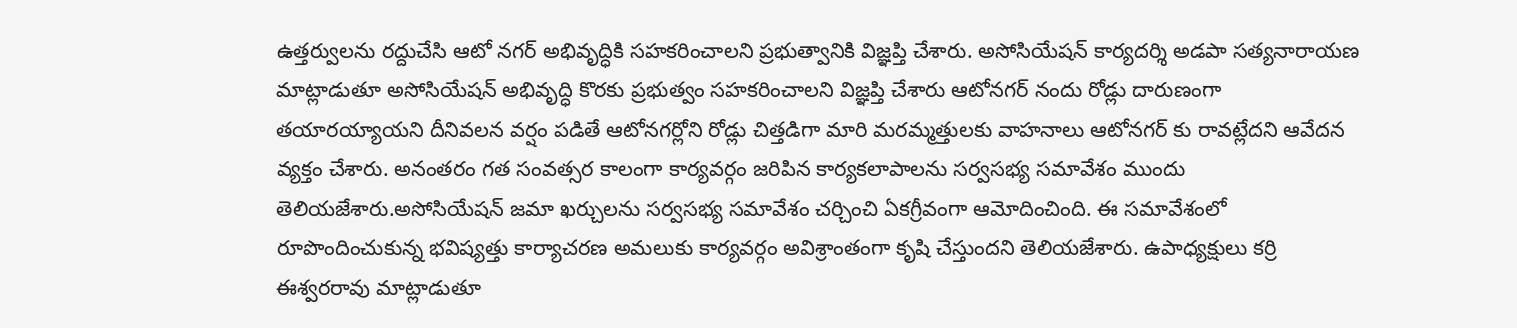ఉత్తర్వులను రద్దుచేసి ఆటో నగర్ అభివృద్ధికి సహకరించాలని ప్రభుత్వానికి విజ్ఞప్తి చేశారు. అసోసియేషన్ కార్యదర్శి అడపా సత్యనారాయణ మాట్లాడుతూ అసోసియేషన్ అభివృద్ధి కొరకు ప్రభుత్వం సహకరించాలని విజ్ఞప్తి చేశారు ఆటోనగర్ నందు రోడ్లు దారుణంగా తయారయ్యాయని దీనివలన వర్షం పడితే ఆటోనగర్లోని రోడ్లు చిత్తడిగా మారి మరమ్మత్తులకు వాహనాలు ఆటోనగర్ కు రావట్లేదని ఆవేదన వ్యక్తం చేశారు. అనంతరం గత సంవత్సర కాలంగా కార్యవర్గం జరిపిన కార్యకలాపాలను సర్వసభ్య సమావేశం ముందు తెలియజేశారు.అసోసియేషన్ జమా ఖర్చులను సర్వసభ్య సమావేశం చర్చించి ఏకగ్రీవంగా ఆమోదించింది. ఈ సమావేశంలో రూపొందించుకున్న భవిష్యత్తు కార్యాచరణ అమలుకు కార్యవర్గం అవిశ్రాంతంగా కృషి చేస్తుందని తెలియజేశారు. ఉపాధ్యక్షులు కర్రి ఈశ్వరరావు మాట్లాడుతూ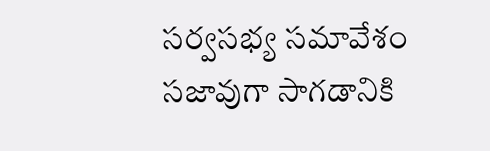సర్వసభ్య సమావేశం సజావుగా సాగడానికి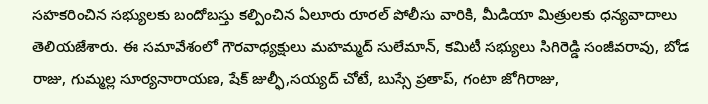సహకరించిన సభ్యులకు బందోబస్తు కల్పించిన ఏలూరు రూరల్ పోలీసు వారికి, మీడియా మిత్రులకు ధన్యవాదాలు తెలియజేశారు. ఈ సమావేశంలో గౌరవాధ్యక్షులు మహమ్మద్ సులేమాన్, కమిటీ సభ్యులు సిగిరెడ్డి సంజీవరావు, బోడ రాజు, గుమ్మల్ల సూర్యనారాయణ, షేక్ జుల్ఫీ,సయ్యద్ చోటే, బుస్సే ప్రతాప్, గంటా జోగిరాజు,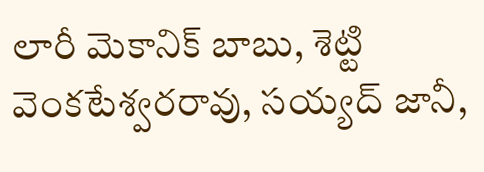లారీ మెకానిక్ బాబు, శెట్టి వెంకటేశ్వరరావు, సయ్యద్ జానీ,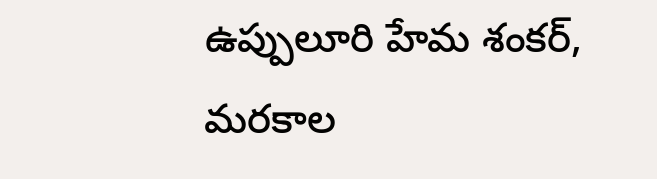ఉప్పులూరి హేమ శంకర్, మరకాల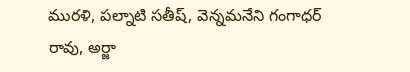మురళి, పల్నాటి సతీష్, వెన్నమనేని గంగాధర్ రావు, అర్జా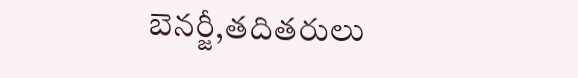బెనర్జీ,తదితరులు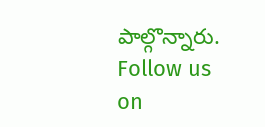పాల్గొన్నారు.
Follow us on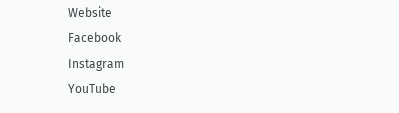Website
Facebook
Instagram
YouTube